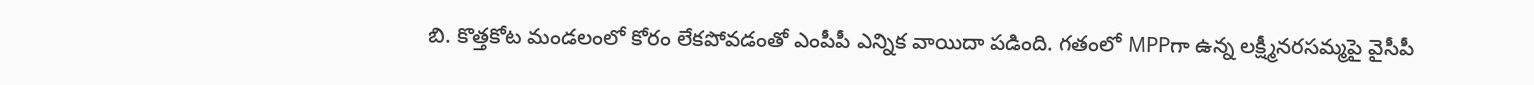బి. కొత్తకోట మండలంలో కోరం లేకపోవడంతో ఎంపీపీ ఎన్నిక వాయిదా పడింది. గతంలో MPPగా ఉన్న లక్ష్మీనరసమ్మపై వైసీపీ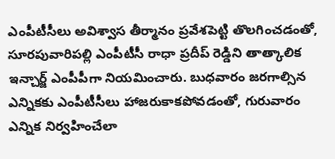ఎంపీటీసీలు అవిశ్వాస తీర్మానం ప్రవేశపెట్టి తొలగించడంతో, సూరపువారిపల్లి ఎంపీటీసీ రాధా ప్రదీప్ రెడ్డిని తాత్కాలిక ఇన్చార్జ్ ఎంపీపీగా నియమించారు. బుధవారం జరగాల్సిన ఎన్నికకు ఎంపీటీసీలు హాజరుకాకపోవడంతో, గురువారం ఎన్నిక నిర్వహించేలా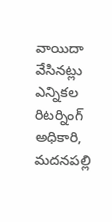వాయిదా వేసినట్లు ఎన్నికల రిటర్నింగ్ అధికారి, మదనపల్లి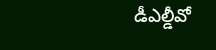డీఎల్డీవో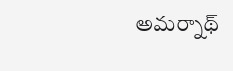అమర్నాథ్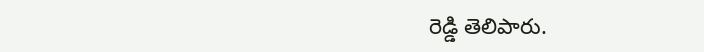రెడ్డి తెలిపారు.